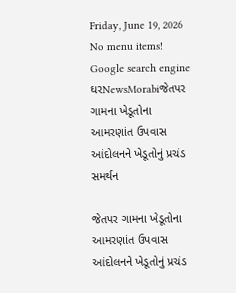Friday, June 19, 2026
No menu items!
Google search engine
ઘરNewsMorabiજેતપર ગામના ખેડૂતોના આમરણાંત ઉપવાસ આંદોલનને ખેડૂતોનું પ્રચંડ સમર્થન

જેતપર ગામના ખેડૂતોના આમરણાંત ઉપવાસ આંદોલનને ખેડૂતોનું પ્રચંડ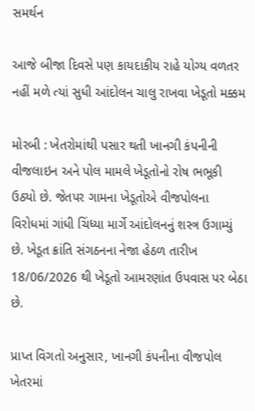સમર્થન

આજે બીજા દિવસે પણ કાયદાકીય રાહે યોગ્ય વળતર નહીં મળે ત્યાં સુધી આંદોલન ચાલુ રાખવા ખેડૂતો મક્કમ

મોરબી : ખેતરોમાંથી પસાર થતી ખાનગી કંપનીની વીજલાઇન અને પોલ મામલે ખેડૂતોનો રોષ ભભૂકી ઉઠ્યો છે. જેતપર ગામના ખેડૂતોએ વીજપોલના વિરોધમાં ગાંધી ચિંધ્યા માર્ગે આંદોલનનું શસ્ત્ર ઉગામ્યું છે. ખેડૂત ક્રાંતિ સંગઠનના નેજા હેઠળ તારીખ 18/06/2026 થી ખેડૂતો આમરણાંત ઉપવાસ પર બેઠા છે.

પ્રાપ્ત વિગતો અનુસાર, ખાનગી કંપનીના વીજપોલ ખેતરમાં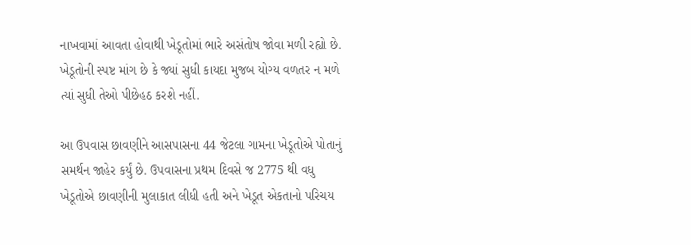નાખવામાં આવતા હોવાથી ખેડૂતોમાં ભારે અસંતોષ જોવા મળી રહ્યો છે. ખેડૂતોની સ્પષ્ટ માંગ છે કે જ્યાં સુધી કાયદા મુજબ યોગ્ય વળતર ન મળે ત્યાં સુધી તેઓ પીછેહઠ કરશે નહીં.

આ ઉપવાસ છાવણીને આસપાસના 44 જેટલા ગામના ખેડૂતોએ પોતાનું સમર્થન જાહેર કર્યું છે. ઉપવાસના પ્રથમ દિવસે જ 2775 થી વધુ ખેડૂતોએ છાવણીની મુલાકાત લીધી હતી અને ખેડૂત એકતાનો પરિચય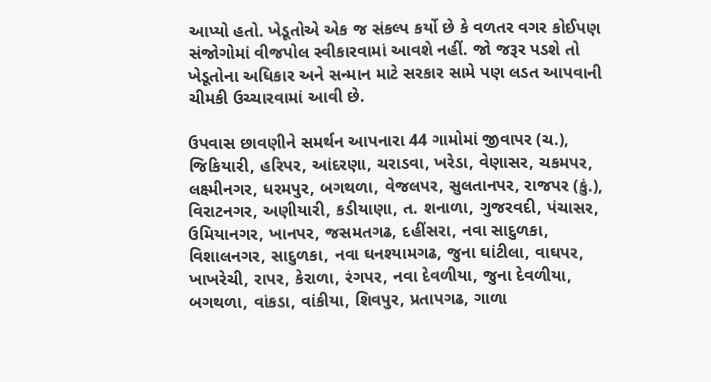આપ્યો હતો. ખેડૂતોએ એક જ સંકલ્પ કર્યો છે કે વળતર વગર કોઈપણ સંજોગોમાં વીજપોલ સ્વીકારવામાં આવશે નહીં. જો જરૂર પડશે તો ખેડૂતોના અધિકાર અને સન્માન માટે સરકાર સામે પણ લડત આપવાની ચીમકી ઉચ્ચારવામાં આવી છે.

ઉપવાસ છાવણીને સમર્થન આપનારા 44 ગામોમાં જીવાપર (ચ.), જિકિયારી, હરિપર, આંદરણા, ચરાડવા, ખરેડા, વેણાસર, ચકમપર, લક્ષ્મીનગર, ધરમપુર, બગથળા, વેજલપર, સુલતાનપર, રાજપર (કું.), વિરાટનગર, અણીયારી, કડીયાણા, ત. શનાળા, ગુજરવદી, પંચાસર, ઉમિયાનગર, ખાનપર, જસમતગઢ, દહીંસરા, નવા સાદુળકા, વિશાલનગર, સાદુળકા, નવા ઘનશ્યામગઢ, જુના ઘાંટીલા, વાઘપર, ખાખરેચી, રાપર, કેરાળા, રંગપર, નવા દેવળીયા, જુના દેવળીયા, બગથળા, વાંકડા, વાંકીયા, શિવપુર, પ્રતાપગઢ, ગાળા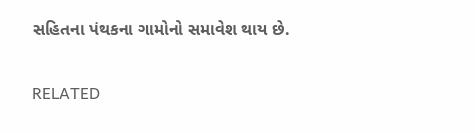સહિતના પંથકના ગામોનો સમાવેશ થાય છે.

RELATED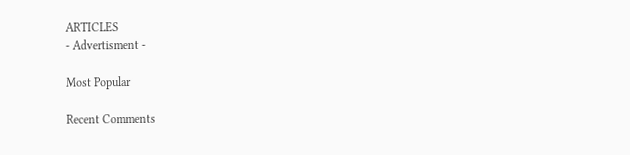ARTICLES
- Advertisment -

Most Popular

Recent Comments